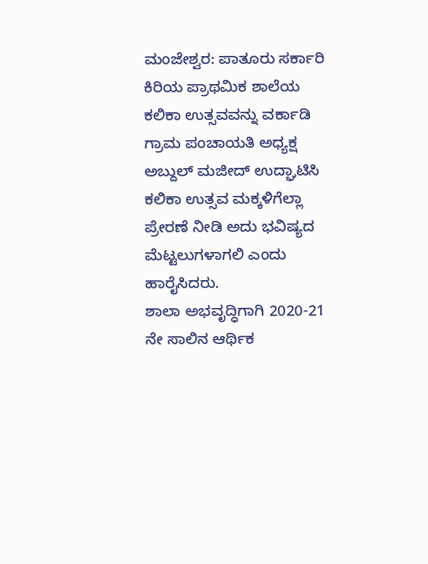ಮಂಜೇಶ್ವರ: ಪಾತೂರು ಸರ್ಕಾರಿ ಕಿರಿಯ ಪ್ರಾಥಮಿಕ ಶಾಲೆಯ ಕಲಿಕಾ ಉತ್ಸವವನ್ನು ವರ್ಕಾಡಿ ಗ್ರಾಮ ಪಂಚಾಯತಿ ಅಧ್ಯಕ್ಷ ಅಬ್ದುಲ್ ಮಜೀದ್ ಉದ್ಘಾಟಿಸಿ ಕಲಿಕಾ ಉತ್ಸವ ಮಕ್ಕಳಿಗೆಲ್ಲಾ ಪ್ರೇರಣೆ ನೀಡಿ ಅದು ಭವಿಷ್ಯದ ಮೆಟ್ಟಲುಗಳಾಗಲಿ ಎಂದು ಹಾರೈಸಿದರು.
ಶಾಲಾ ಅಭವೃದ್ಧಿಗಾಗಿ 2020-21 ನೇ ಸಾಲಿನ ಆರ್ಥಿಕ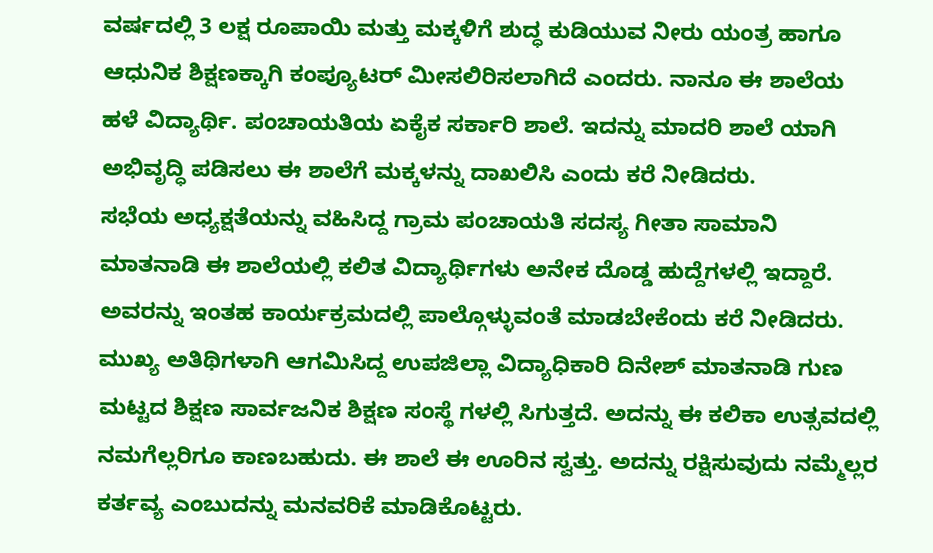ವರ್ಷದಲ್ಲಿ 3 ಲಕ್ಷ ರೂಪಾಯಿ ಮತ್ತು ಮಕ್ಕಳಿಗೆ ಶುದ್ಧ ಕುಡಿಯುವ ನೀರು ಯಂತ್ರ ಹಾಗೂ ಆಧುನಿಕ ಶಿಕ್ಷಣಕ್ಕಾಗಿ ಕಂಪ್ಯೂಟರ್ ಮೀಸಲಿರಿಸಲಾಗಿದೆ ಎಂದರು. ನಾನೂ ಈ ಶಾಲೆಯ ಹಳೆ ವಿದ್ಯಾರ್ಥಿ. ಪಂಚಾಯತಿಯ ಏಕೈಕ ಸರ್ಕಾರಿ ಶಾಲೆ. ಇದನ್ನು ಮಾದರಿ ಶಾಲೆ ಯಾಗಿ ಅಭಿವೃದ್ಧಿ ಪಡಿಸಲು ಈ ಶಾಲೆಗೆ ಮಕ್ಕಳನ್ನು ದಾಖಲಿಸಿ ಎಂದು ಕರೆ ನೀಡಿದರು.
ಸಭೆಯ ಅಧ್ಯಕ್ಷತೆಯನ್ನು ವಹಿಸಿದ್ದ ಗ್ರಾಮ ಪಂಚಾಯತಿ ಸದಸ್ಯ ಗೀತಾ ಸಾಮಾನಿ ಮಾತನಾಡಿ ಈ ಶಾಲೆಯಲ್ಲಿ ಕಲಿತ ವಿದ್ಯಾರ್ಥಿಗಳು ಅನೇಕ ದೊಡ್ಡ ಹುದ್ದೆಗಳಲ್ಲಿ ಇದ್ದಾರೆ. ಅವರನ್ನು ಇಂತಹ ಕಾರ್ಯಕ್ರಮದಲ್ಲಿ ಪಾಲ್ಗೊಳ್ಳುವಂತೆ ಮಾಡಬೇಕೆಂದು ಕರೆ ನೀಡಿದರು.
ಮುಖ್ಯ ಅತಿಥಿಗಳಾಗಿ ಆಗಮಿಸಿದ್ದ ಉಪಜಿಲ್ಲಾ ವಿದ್ಯಾಧಿಕಾರಿ ದಿನೇಶ್ ಮಾತನಾಡಿ ಗುಣ ಮಟ್ಟದ ಶಿಕ್ಷಣ ಸಾರ್ವಜನಿಕ ಶಿಕ್ಷಣ ಸಂಸ್ಥೆ ಗಳಲ್ಲಿ ಸಿಗುತ್ತದೆ. ಅದನ್ನು ಈ ಕಲಿಕಾ ಉತ್ಸವದಲ್ಲಿ ನಮಗೆಲ್ಲರಿಗೂ ಕಾಣಬಹುದು. ಈ ಶಾಲೆ ಈ ಊರಿನ ಸ್ವತ್ತು. ಅದನ್ನು ರಕ್ಷಿಸುವುದು ನಮ್ಮೆಲ್ಲರ ಕರ್ತವ್ಯ ಎಂಬುದನ್ನು ಮನವರಿಕೆ ಮಾಡಿಕೊಟ್ಟರು.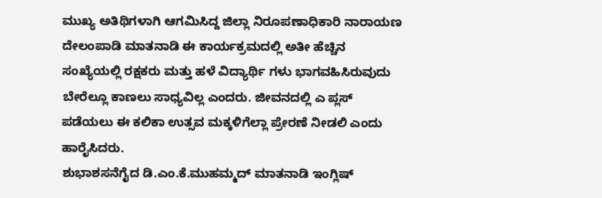ಮುಖ್ಯ ಅತಿಥಿಗಳಾಗಿ ಆಗಮಿಸಿದ್ದ ಜಿಲ್ಲಾ ನಿರೂಪಣಾಧಿಕಾರಿ ನಾರಾಯಣ ದೇಲಂಪಾಡಿ ಮಾತನಾಡಿ ಈ ಕಾರ್ಯಕ್ರಮದಲ್ಲಿ ಅತೀ ಹೆಚ್ಚಿನ ಸಂಖ್ಯೆಯಲ್ಲಿ ರಕ್ಷಕರು ಮತ್ತು ಹಳೆ ವಿದ್ಯಾರ್ಥಿ ಗಳು ಭಾಗವಹಿಸಿರುವುದು ಬೇರೆಲ್ಲೂ ಕಾಣಲು ಸಾಧ್ಯವಿಲ್ಲ ಎಂದರು. ಜೀವನದಲ್ಲಿ ಎ ಪ್ಲಸ್ ಪಡೆಯಲು ಈ ಕಲಿಕಾ ಉತ್ಸವ ಮಕ್ಕಳಿಗೆಲ್ಲಾ ಪ್ರೇರಣೆ ನೀಡಲಿ ಎಂದು ಹಾರೈಸಿದರು.
ಶುಭಾಶಸನೆಗೈದ ಡಿ.ಎಂ.ಕೆ.ಮುಹಮ್ಮದ್ ಮಾತನಾಡಿ ಇಂಗ್ಲಿಷ್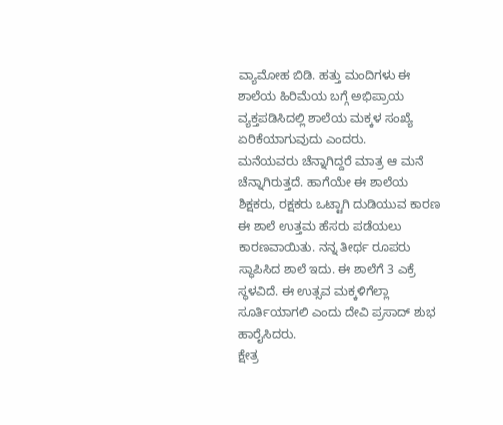ವ್ಯಾಮೋಹ ಬಿಡಿ. ಹತ್ತು ಮಂದಿಗಳು ಈ ಶಾಲೆಯ ಹಿರಿಮೆಯ ಬಗ್ಗೆ ಅಭಿಪ್ರಾಯ ವ್ಯಕ್ತಪಡಿಸಿದಲ್ಲಿ ಶಾಲೆಯ ಮಕ್ಕಳ ಸಂಖ್ಯೆ ಏರಿಕೆಯಾಗುವುದು ಎಂದರು.
ಮನೆಯವರು ಚೆನ್ನಾಗಿದ್ದರೆ ಮಾತ್ರ ಆ ಮನೆ ಚೆನ್ನಾಗಿರುತ್ತದೆ. ಹಾಗೆಯೇ ಈ ಶಾಲೆಯ ಶಿಕ್ಷಕರು, ರಕ್ಷಕರು ಒಟ್ಟಾಗಿ ದುಡಿಯುವ ಕಾರಣ ಈ ಶಾಲೆ ಉತ್ತಮ ಹೆಸರು ಪಡೆಯಲು ಕಾರಣವಾಯಿತು. ನನ್ನ ತೀರ್ಥ ರೂಪರು ಸ್ಥಾಪಿಸಿದ ಶಾಲೆ ಇದು. ಈ ಶಾಲೆಗೆ 3 ಎಕ್ರೆ ಸ್ಥಳವಿದೆ. ಈ ಉತ್ಸವ ಮಕ್ಕಳಿಗೆಲ್ಲಾ ಸೂರ್ತಿಯಾಗಲಿ ಎಂದು ದೇವಿ ಪ್ರಸಾದ್ ಶುಭ ಹಾರೈಸಿದರು.
ಕ್ಷೇತ್ರ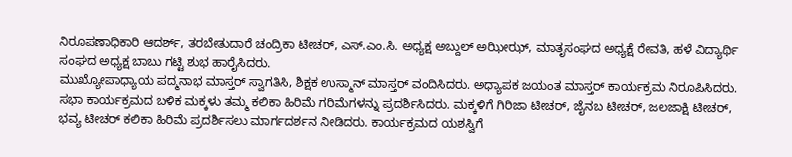ನಿರೂಪಣಾಧಿಕಾರಿ ಆದರ್ಶ್, ತರಬೇತುದಾರೆ ಚಂದ್ರಿಕಾ ಟೀಚರ್, ಎಸ್.ಎಂ.ಸಿ. ಅಧ್ಯಕ್ಷ ಅಬ್ದುಲ್ ಅಝೀಝ್, ಮಾತೃಸಂಘದ ಅಧ್ಯಕ್ಷೆ ರೇವತಿ, ಹಳೆ ವಿದ್ಯಾರ್ಥಿ ಸಂಘದ ಅಧ್ಯಕ್ಷ ಬಾಬು ಗಟ್ಟಿ ಶುಭ ಹಾರೈಸಿದರು.
ಮುಖ್ಯೋಪಾಧ್ಯಾಯ ಪದ್ಮನಾಭ ಮಾಸ್ತರ್ ಸ್ವಾಗತಿಸಿ, ಶಿಕ್ಷಕ ಉಸ್ಮಾನ್ ಮಾಸ್ತರ್ ವಂದಿಸಿದರು. ಅಧ್ಯಾಪಕ ಜಯಂತ ಮಾಸ್ತರ್ ಕಾರ್ಯಕ್ರಮ ನಿರೂಪಿಸಿದರು.
ಸಭಾ ಕಾರ್ಯಕ್ರಮದ ಬಳಿಕ ಮಕ್ಕಳು ತಮ್ಮ ಕಲಿಕಾ ಹಿರಿಮೆ ಗರಿಮೆಗಳನ್ನು ಪ್ರದರ್ಶಿಸಿದರು. ಮಕ್ಕಳಿಗೆ ಗಿರಿಜಾ ಟೀಚರ್, ಜೈನಬ ಟೀಚರ್, ಜಲಜಾಕ್ಷಿ ಟೀಚರ್, ಭವ್ಯ ಟೀಚರ್ ಕಲಿಕಾ ಹಿರಿಮೆ ಪ್ರದರ್ಶಿಸಲು ಮಾರ್ಗದರ್ಶನ ನೀಡಿದರು. ಕಾರ್ಯಕ್ರಮದ ಯಶಸ್ವಿಗೆ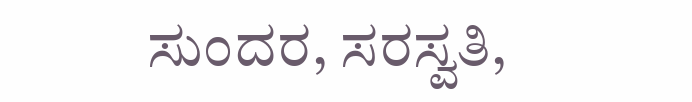ಸುಂದರ, ಸರಸ್ವತಿ,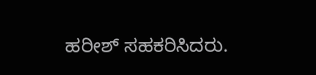ಹರೀಶ್ ಸಹಕರಿಸಿದರು.